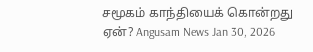சமூகம் காந்தியைக் கொன்றது ஏன்? Angusam News Jan 30, 2026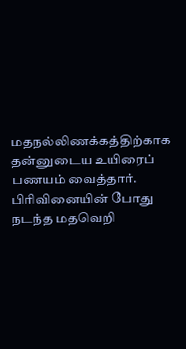மதநல்லிணக்கத்திற்காக தன்னுடைய உயிரைப் பணயம் வைத்தார். பிரிவினையின் போது நடந்த மதவெறி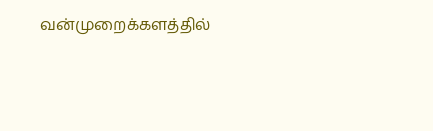வன்முறைக்களத்தில்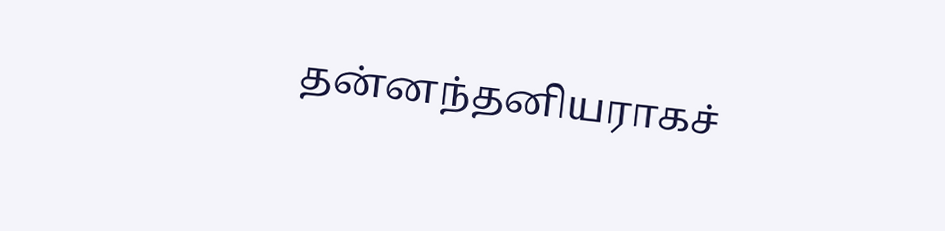தன்னந்தனியராகச்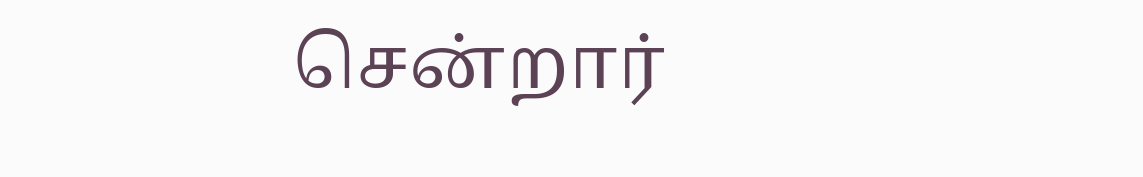சென்றார்